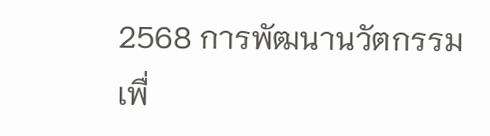2568 การพัฒนานวัตกรรมเพื่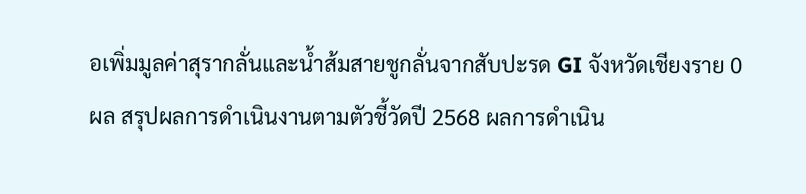อเพิ่มมูลค่าสุรากลั่นและน้ำส้มสายชูกลั่นจากสับปะรด GI จังหวัดเชียงราย 0
ผล สรุปผลการดำเนินงานตามตัวชี้วัดปี 2568 ผลการดำเนิน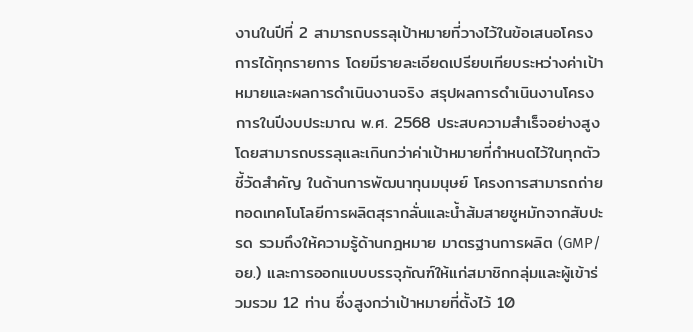งานในปีที่ 2 สามารถบรรลุเป้าหมายที่วางไว้ในข้อเสนอโครงการได้ทุกรายการ โดยมีรายละเอียดเปรียบเทียบระหว่างค่าเป้าหมายและผลการดำเนินงานจริง สรุปผลการดำเนินงานโครงการในปีงบประมาณ พ.ศ. 2568 ประสบความสำเร็จอย่างสูงโดยสามารถบรรลุและเกินกว่าค่าเป้าหมายที่กำหนดไว้ในทุกตัวชี้วัดสำคัญ ในด้านการพัฒนาทุนมนุษย์ โครงการสามารถถ่ายทอดเทคโนโลยีการผลิตสุรากลั่นและน้ำส้มสายชูหมักจากสับปะรด รวมถึงให้ความรู้ด้านกฎหมาย มาตรฐานการผลิต (GMP/อย.) และการออกแบบบรรจุภัณฑ์ให้แก่สมาชิกกลุ่มและผู้เข้าร่วมรวม 12 ท่าน ซึ่งสูงกว่าเป้าหมายที่ตั้งไว้ 10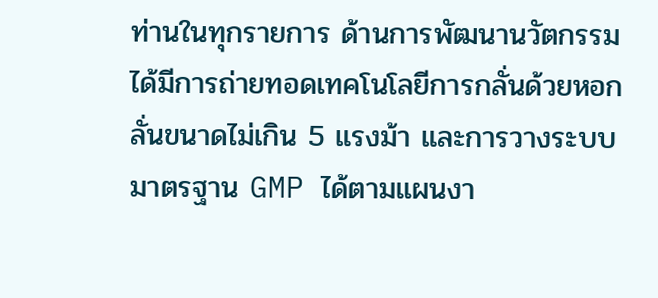ท่านในทุกรายการ ด้านการพัฒนานวัตกรรมได้มีการถ่ายทอดเทคโนโลยีการกลั่นด้วยหอกลั่นขนาดไม่เกิน 5 แรงม้า และการวางระบบมาตรฐาน GMP ได้ตามแผนงา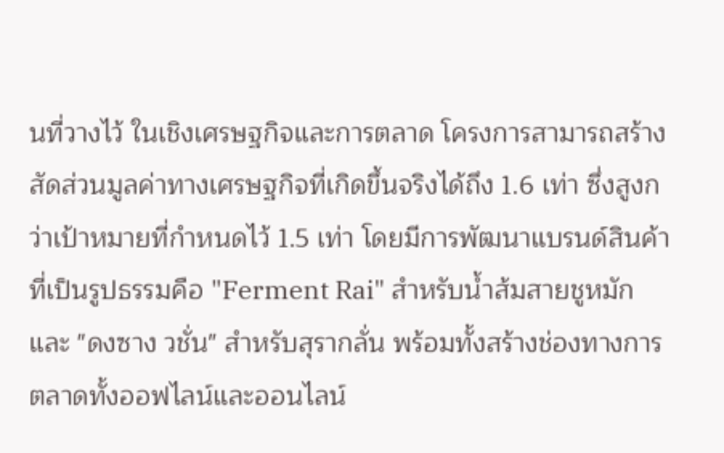นที่วางไว้ ในเชิงเศรษฐกิจและการตลาด โครงการสามารถสร้างสัดส่วนมูลค่าทางเศรษฐกิจที่เกิดขึ้นจริงได้ถึง 1.6 เท่า ซึ่งสูงกว่าเป้าหมายที่กำหนดไว้ 1.5 เท่า โดยมีการพัฒนาแบรนด์สินค้าที่เป็นรูปธรรมคือ "Ferment Rai" สำหรับน้ำส้มสายชูหมัก และ "ดงซาง วชั่น" สำหรับสุรากลั่น พร้อมทั้งสร้างช่องทางการตลาดทั้งออฟไลน์และออนไลน์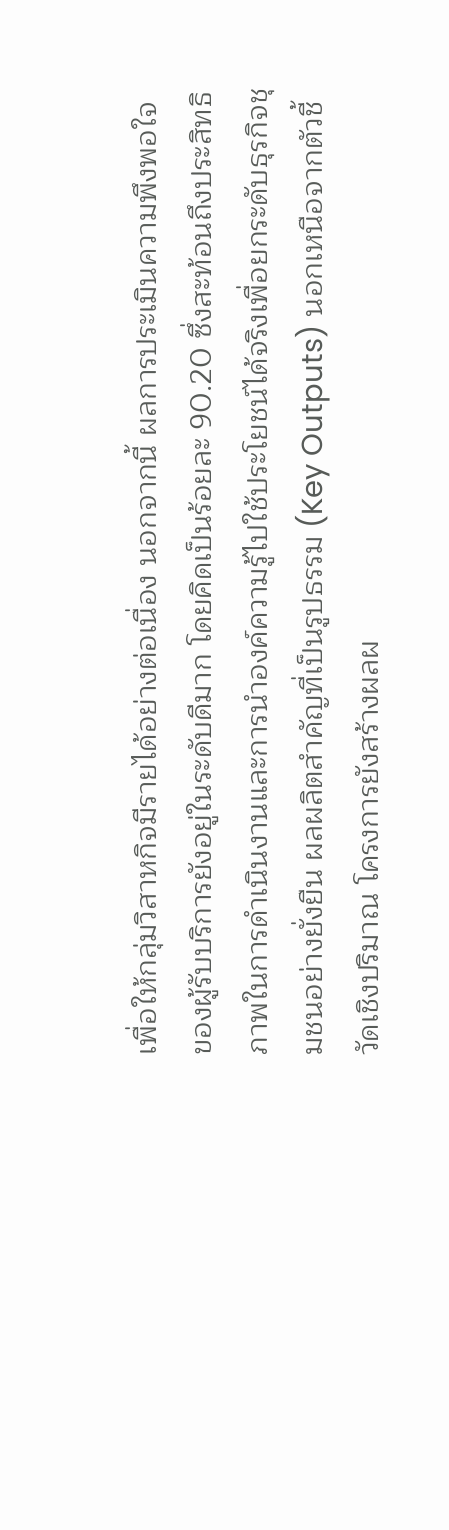เพื่อให้กลุ่มวิสาหกิจมีรายได้อย่างต่อเนื่อง นอกจากนี้ ผลการประเมินความพึงพอใจของผู้รับบริการยังอยู่ในระดับดีมาก โดยคิดเป็นร้อยละ 90.20 ซึ่งสะท้อนถึงประสิทธิภาพในการดำเนินงานและการนำองค์ความรู้ไปใช้ประโยชน์ได้จริงเพื่อยกระดับธุรกิจชุมชนอย่างยั่งยืน ผลผลิตสำคัญที่เป็นรูปธรรม (Key Outputs) นอกเหนือจากตัวชี้วัดเชิงปริมาณ โครงการยังสร้างผลผ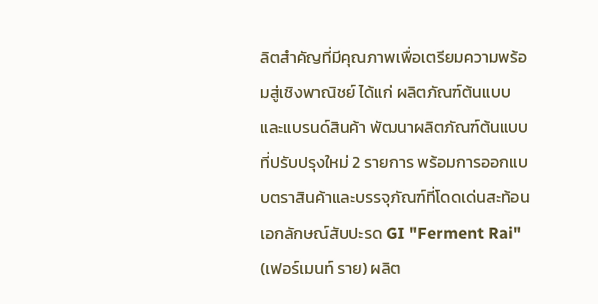ลิตสำคัญที่มีคุณภาพเพื่อเตรียมความพร้อมสู่เชิงพาณิชย์ ได้แก่ ผลิตภัณฑ์ต้นแบบและแบรนด์สินค้า พัฒนาผลิตภัณฑ์ต้นแบบที่ปรับปรุงใหม่ 2 รายการ พร้อมการออกแบบตราสินค้าและบรรจุภัณฑ์ที่โดดเด่นสะท้อนเอกลักษณ์สับปะรด GI "Ferment Rai" (เฟอร์เมนท์ ราย) ผลิต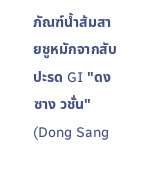ภัณฑ์น้ำส้มสายชูหมักจากสับปะรด GI "ดงซาง วชั่น" (Dong Sang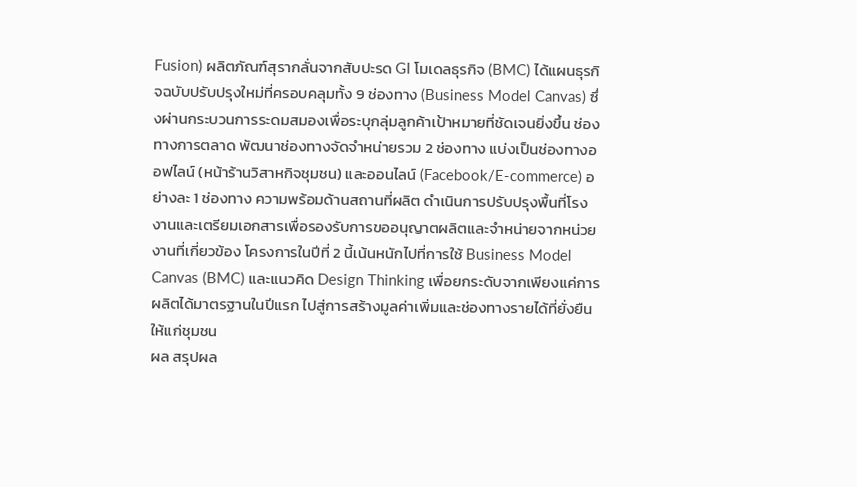Fusion) ผลิตภัณฑ์สุรากลั่นจากสับปะรด GI โมเดลธุรกิจ (BMC) ได้แผนธุรกิจฉบับปรับปรุงใหม่ที่ครอบคลุมทั้ง 9 ช่องทาง (Business Model Canvas) ซึ่งผ่านกระบวนการระดมสมองเพื่อระบุกลุ่มลูกค้าเป้าหมายที่ชัดเจนยิ่งขึ้น ช่องทางการตลาด พัฒนาช่องทางจัดจำหน่ายรวม 2 ช่องทาง แบ่งเป็นช่องทางออฟไลน์ (หน้าร้านวิสาหกิจชุมชน) และออนไลน์ (Facebook/E-commerce) อย่างละ 1 ช่องทาง ความพร้อมด้านสถานที่ผลิต ดำเนินการปรับปรุงพื้นที่โรงงานและเตรียมเอกสารเพื่อรองรับการขออนุญาตผลิตและจำหน่ายจากหน่วยงานที่เกี่ยวข้อง โครงการในปีที่ 2 นี้เน้นหนักไปที่การใช้ Business Model Canvas (BMC) และแนวคิด Design Thinking เพื่อยกระดับจากเพียงแค่การผลิตได้มาตรฐานในปีแรก ไปสู่การสร้างมูลค่าเพิ่มและช่องทางรายได้ที่ยั่งยืนให้แก่ชุมชน
ผล สรุปผล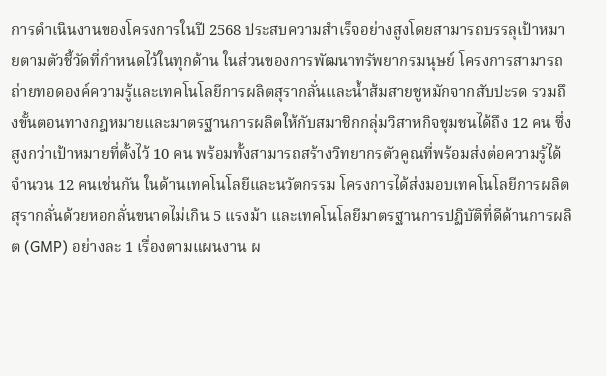การดำเนินงานของโครงการในปี 2568 ประสบความสำเร็จอย่างสูงโดยสามารถบรรลุเป้าหมายตามตัวชี้วัดที่กำหนดไว้ในทุกด้าน ในส่วนของการพัฒนาทรัพยากรมนุษย์ โครงการสามารถถ่ายทอดองค์ความรู้และเทคโนโลยีการผลิตสุรากลั่นและน้ำส้มสายชูหมักจากสับปะรด รวมถึงขั้นตอนทางกฎหมายและมาตรฐานการผลิตให้กับสมาชิกกลุ่มวิสาหกิจชุมชนได้ถึง 12 คน ซึ่งสูงกว่าเป้าหมายที่ตั้งไว้ 10 คน พร้อมทั้งสามารถสร้างวิทยากรตัวคูณที่พร้อมส่งต่อความรู้ได้จำนวน 12 คนเช่นกัน ในด้านเทคโนโลยีและนวัตกรรม โครงการได้ส่งมอบเทคโนโลยีการผลิตสุรากลั่นด้วยหอกลั่นขนาดไม่เกิน 5 แรงม้า และเทคโนโลยีมาตรฐานการปฏิบัติที่ดีด้านการผลิต (GMP) อย่างละ 1 เรื่องตามแผนงาน ผ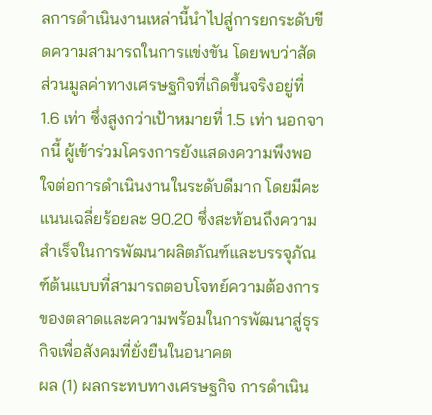ลการดำเนินงานเหล่านี้นำไปสู่การยกระดับขีดความสามารถในการแข่งขัน โดยพบว่าสัดส่วนมูลค่าทางเศรษฐกิจที่เกิดขึ้นจริงอยู่ที่ 1.6 เท่า ซึ่งสูงกว่าเป้าหมายที่ 1.5 เท่า นอกจากนี้ ผู้เข้าร่วมโครงการยังแสดงความพึงพอใจต่อการดำเนินงานในระดับดีมาก โดยมีคะแนนเฉลี่ยร้อยละ 90.20 ซึ่งสะท้อนถึงความสำเร็จในการพัฒนาผลิตภัณฑ์และบรรจุภัณฑ์ต้นแบบที่สามารถตอบโจทย์ความต้องการของตลาดและความพร้อมในการพัฒนาสู่ธุรกิจเพื่อสังคมที่ยั่งยืนในอนาคต
ผล (1) ผลกระทบทางเศรษฐกิจ การดำเนิน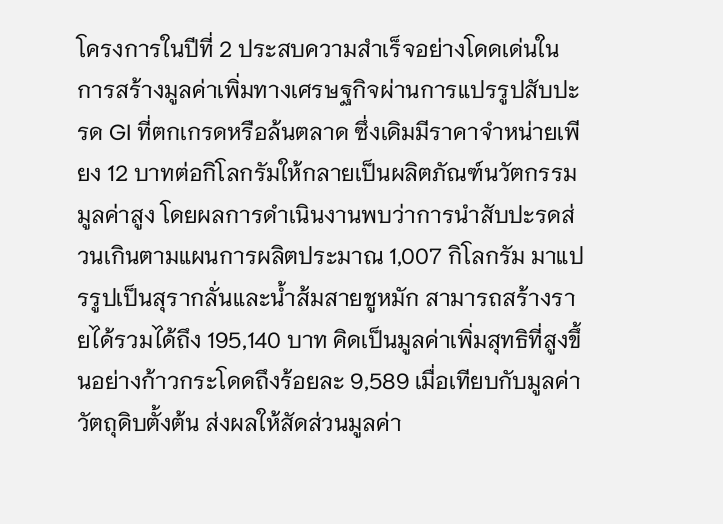โครงการในปีที่ 2 ประสบความสำเร็จอย่างโดดเด่นในการสร้างมูลค่าเพิ่มทางเศรษฐกิจผ่านการแปรรูปสับปะรด GI ที่ตกเกรดหรือล้นตลาด ซึ่งเดิมมีราคาจำหน่ายเพียง 12 บาทต่อกิโลกรัมให้กลายเป็นผลิตภัณฑ์นวัตกรรมมูลค่าสูง โดยผลการดำเนินงานพบว่าการนำสับปะรดส่วนเกินตามแผนการผลิตประมาณ 1,007 กิโลกรัม มาแปรรูปเป็นสุรากลั่นและน้ำส้มสายชูหมัก สามารถสร้างรายได้รวมได้ถึง 195,140 บาท คิดเป็นมูลค่าเพิ่มสุทธิที่สูงขึ้นอย่างก้าวกระโดดถึงร้อยละ 9,589 เมื่อเทียบกับมูลค่าวัตถุดิบตั้งต้น ส่งผลให้สัดส่วนมูลค่า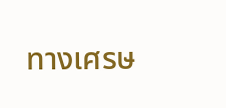ทางเศรษ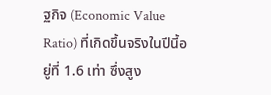ฐกิจ (Economic Value Ratio) ที่เกิดขึ้นจริงในปีนี้อยู่ที่ 1.6 เท่า ซึ่งสูง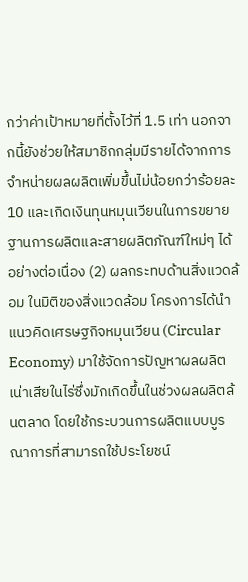กว่าค่าเป้าหมายที่ตั้งไว้ที่ 1.5 เท่า นอกจากนี้ยังช่วยให้สมาชิกกลุ่มมีรายได้จากการจำหน่ายผลผลิตเพิ่มขึ้นไม่น้อยกว่าร้อยละ 10 และเกิดเงินทุนหมุนเวียนในการขยายฐานการผลิตและสายผลิตภัณฑ์ใหม่ๆ ได้อย่างต่อเนื่อง (2) ผลกระทบด้านสิ่งแวดล้อม ในมิติของสิ่งแวดล้อม โครงการได้นำแนวคิดเศรษฐกิจหมุนเวียน (Circular Economy) มาใช้จัดการปัญหาผลผลิตเน่าเสียในไร่ซึ่งมักเกิดขึ้นในช่วงผลผลิตล้นตลาด โดยใช้กระบวนการผลิตแบบบูรณาการที่สามารถใช้ประโยชน์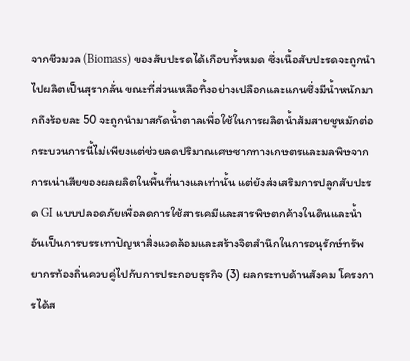จากชีวมวล (Biomass) ของสับปะรดได้เกือบทั้งหมด ซึ่งเนื้อสับปะรดจะถูกนำไปผลิตเป็นสุรากลั่น ขณะที่ส่วนเหลือทิ้งอย่างเปลือกและแกนซึ่งมีน้ำหนักมากถึงร้อยละ 50 จะถูกนำมาสกัดน้ำตาลเพื่อใช้ในการผลิตน้ำส้มสายชูหมักต่อ กระบวนการนี้ไม่เพียงแต่ช่วยลดปริมาณเศษซากทางเกษตรและมลพิษจากการเน่าเสียของผลผลิตในพื้นที่นางแลเท่านั้น แต่ยังส่งเสริมการปลูกสับปะรด GI แบบปลอดภัยเพื่อลดการใช้สารเคมีและสารพิษตกค้างในดินและน้ำ อันเป็นการบรรเทาปัญหาสิ่งแวดล้อมและสร้างจิตสำนึกในการอนุรักษ์ทรัพยากรท้องถิ่นควบคู่ไปกับการประกอบธุรกิจ (3) ผลกระทบด้านสังคม โครงการได้ส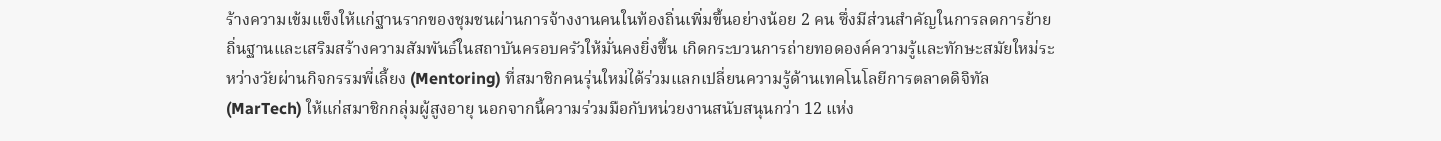ร้างความเข้มแข็งให้แก่ฐานรากของชุมชนผ่านการจ้างงานคนในท้องถิ่นเพิ่มขึ้นอย่างน้อย 2 คน ซึ่งมีส่วนสำคัญในการลดการย้ายถิ่นฐานและเสริมสร้างความสัมพันธ์ในสถาบันครอบครัวให้มั่นคงยิ่งขึ้น เกิดกระบวนการถ่ายทอดองค์ความรู้และทักษะสมัยใหม่ระหว่างวัยผ่านกิจกรรมพี่เลี้ยง (Mentoring) ที่สมาชิกคนรุ่นใหม่ได้ร่วมแลกเปลี่ยนความรู้ด้านเทคโนโลยีการตลาดดิจิทัล (MarTech) ให้แก่สมาชิกกลุ่มผู้สูงอายุ นอกจากนี้ความร่วมมือกับหน่วยงานสนับสนุนกว่า 12 แห่ง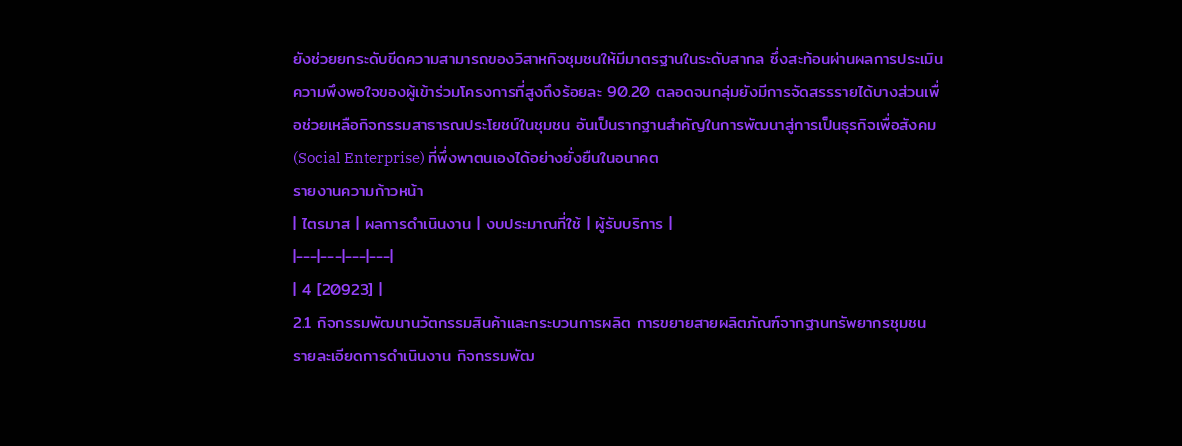ยังช่วยยกระดับขีดความสามารถของวิสาหกิจชุมชนให้มีมาตรฐานในระดับสากล ซึ่งสะท้อนผ่านผลการประเมินความพึงพอใจของผู้เข้าร่วมโครงการที่สูงถึงร้อยละ 90.20 ตลอดจนกลุ่มยังมีการจัดสรรรายได้บางส่วนเพื่อช่วยเหลือกิจกรรมสาธารณประโยชน์ในชุมชน อันเป็นรากฐานสำคัญในการพัฒนาสู่การเป็นธุรกิจเพื่อสังคม (Social Enterprise) ที่พึ่งพาตนเองได้อย่างยั่งยืนในอนาคต
รายงานความก้าวหน้า
| ไตรมาส | ผลการดำเนินงาน | งบประมาณที่ใช้ | ผู้รับบริการ |
|---|---|---|---|
| 4 [20923] |
2.1 กิจกรรมพัฒนานวัตกรรมสินค้าและกระบวนการผลิต การขยายสายผลิตภัณฑ์จากฐานทรัพยากรชุมชน รายละเอียดการดำเนินงาน กิจกรรมพัฒ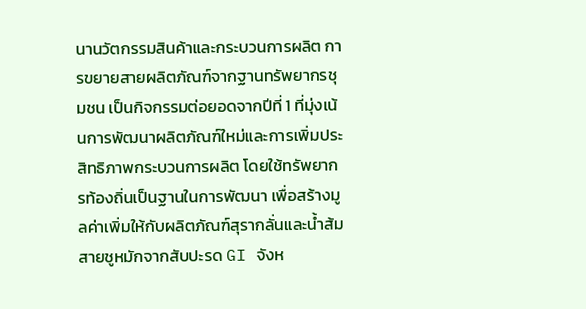นานวัตกรรมสินค้าและกระบวนการผลิต การขยายสายผลิตภัณฑ์จากฐานทรัพยากรชุมชน เป็นกิจกรรมต่อยอดจากปีที่ 1 ที่มุ่งเน้นการพัฒนาผลิตภัณฑ์ใหม่และการเพิ่มประสิทธิภาพกระบวนการผลิต โดยใช้ทรัพยากรท้องถิ่นเป็นฐานในการพัฒนา เพื่อสร้างมูลค่าเพิ่มให้กับผลิตภัณฑ์สุรากลั่นและน้ำส้มสายชูหมักจากสับปะรด GI จังห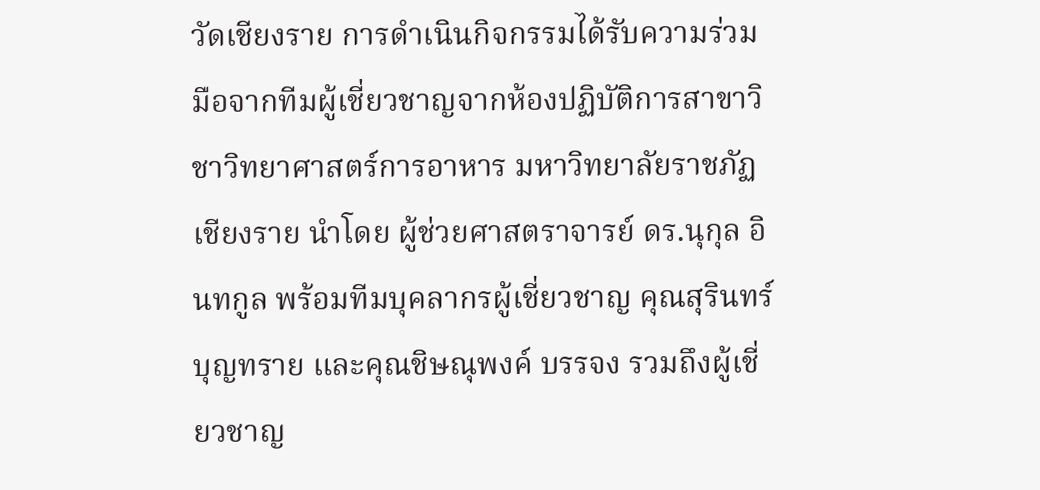วัดเชียงราย การดำเนินกิจกรรมได้รับความร่วมมือจากทีมผู้เชี่ยวชาญจากห้องปฏิบัติการสาขาวิชาวิทยาศาสตร์การอาหาร มหาวิทยาลัยราชภัฏเชียงราย นำโดย ผู้ช่วยศาสตราจารย์ ดร.นุกุล อินทกูล พร้อมทีมบุคลากรผู้เชี่ยวชาญ คุณสุรินทร์ บุญทราย และคุณชิษณุพงค์ บรรจง รวมถึงผู้เชี่ยวชาญ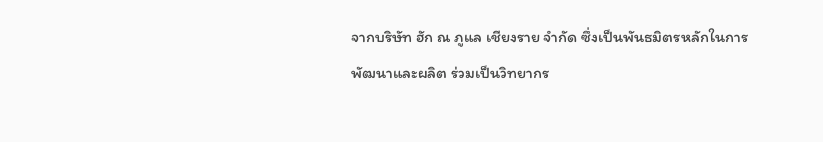จากบริษัท ฮัก ณ ภูแล เชียงราย จำกัด ซึ่งเป็นพันธมิตรหลักในการพัฒนาและผลิต ร่วมเป็นวิทยากร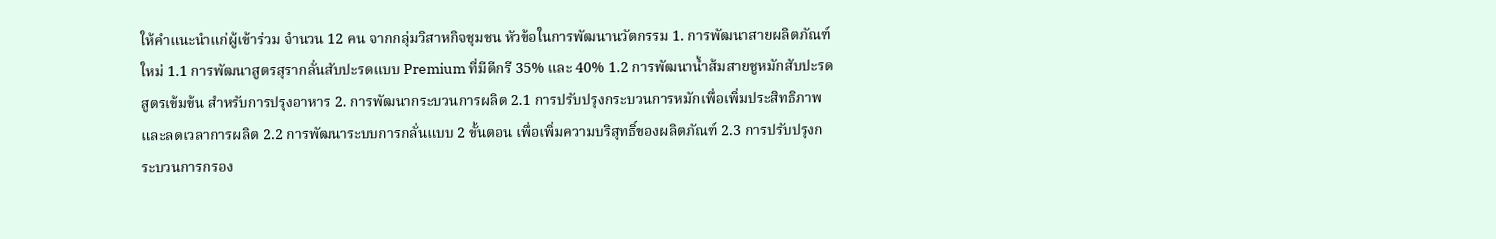ให้คำแนะนำแก่ผู้เข้าร่วม จำนวน 12 คน จากกลุ่มวิสาหกิจชุมชน หัวข้อในการพัฒนานวัตกรรม 1. การพัฒนาสายผลิตภัณฑ์ใหม่ 1.1 การพัฒนาสูตรสุรากลั่นสับปะรดแบบ Premium ที่มีดีกรี 35% และ 40% 1.2 การพัฒนาน้ำส้มสายชูหมักสับปะรดสูตรเข้มข้น สำหรับการปรุงอาหาร 2. การพัฒนากระบวนการผลิต 2.1 การปรับปรุงกระบวนการหมักเพื่อเพิ่มประสิทธิภาพและลดเวลาการผลิต 2.2 การพัฒนาระบบการกลั่นแบบ 2 ขั้นตอน เพื่อเพิ่มความบริสุทธิ์ของผลิตภัณฑ์ 2.3 การปรับปรุงกระบวนการกรอง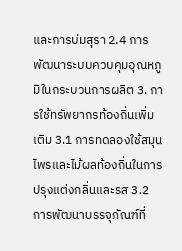และการบ่มสุรา 2.4 การพัฒนาระบบควบคุมอุณหภูมิในกระบวนการผลิต 3. การใช้ทรัพยากรท้องถิ่นเพิ่มเติม 3.1 การทดลองใช้สมุนไพรและไม้ผลท้องถิ่นในการปรุงแต่งกลิ่นและรส 3.2 การพัฒนาบรรจุภัณฑ์ที่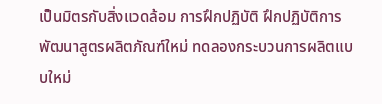เป็นมิตรกับสิ่งแวดล้อม การฝึกปฏิบัติ ฝึกปฏิบัติการพัฒนาสูตรผลิตภัณฑ์ใหม่ ทดลองกระบวนการผลิตแบบใหม่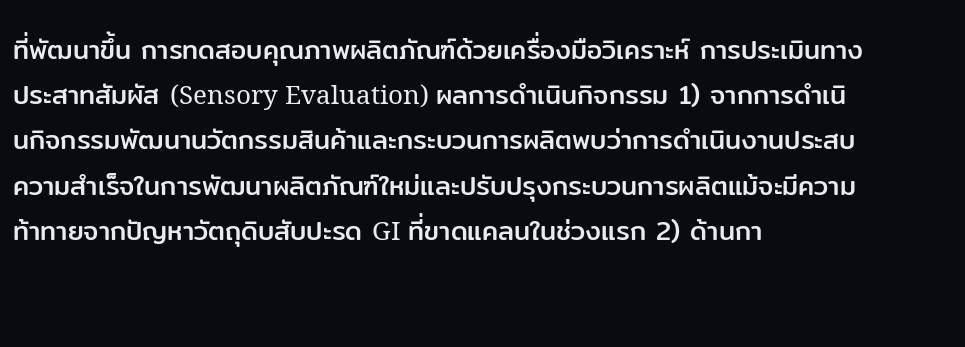ที่พัฒนาขึ้น การทดสอบคุณภาพผลิตภัณฑ์ด้วยเครื่องมือวิเคราะห์ การประเมินทางประสาทสัมผัส (Sensory Evaluation) ผลการดำเนินกิจกรรม 1) จากการดำเนินกิจกรรมพัฒนานวัตกรรมสินค้าและกระบวนการผลิตพบว่าการดำเนินงานประสบความสำเร็จในการพัฒนาผลิตภัณฑ์ใหม่และปรับปรุงกระบวนการผลิตแม้จะมีความท้าทายจากปัญหาวัตถุดิบสับปะรด GI ที่ขาดแคลนในช่วงแรก 2) ด้านกา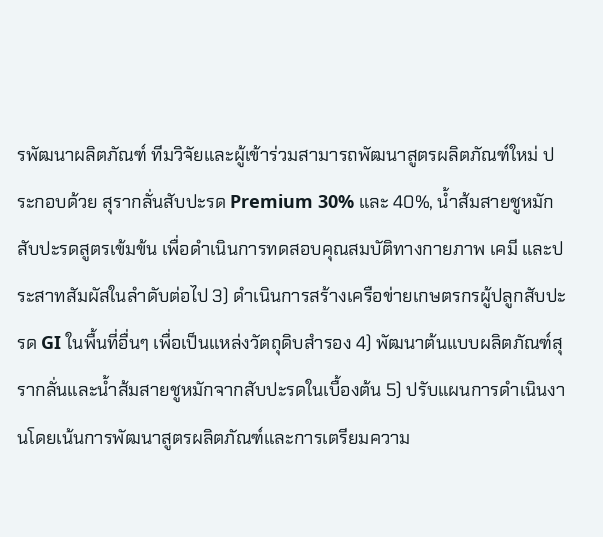รพัฒนาผลิตภัณฑ์ ทีมวิจัยและผู้เข้าร่วมสามารถพัฒนาสูตรผลิตภัณฑ์ใหม่ ประกอบด้วย สุรากลั่นสับปะรด Premium 30% และ 40%, น้ำส้มสายชูหมักสับปะรดสูตรเข้มข้น เพื่อดำเนินการทดสอบคุณสมบัติทางกายภาพ เคมี และประสาทสัมผัสในลำดับต่อไป 3) ดำเนินการสร้างเครือข่ายเกษตรกรผู้ปลูกสับปะรด GI ในพื้นที่อื่นๆ เพื่อเป็นแหล่งวัตถุดิบสำรอง 4) พัฒนาต้นแบบผลิตภัณฑ์สุรากลั่นและน้ำส้มสายชูหมักจากสับปะรดในเบื้องต้น 5) ปรับแผนการดำเนินงานโดยเน้นการพัฒนาสูตรผลิตภัณฑ์และการเตรียมความ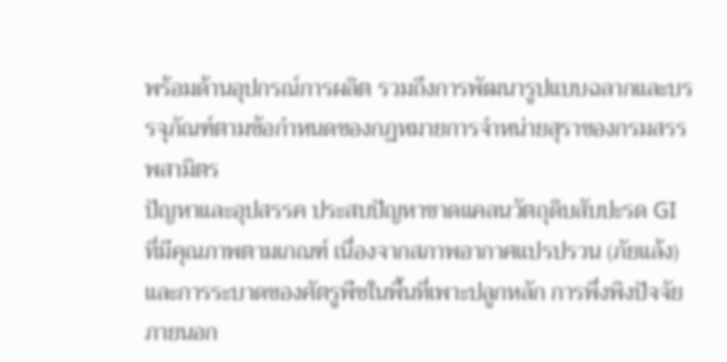พร้อมด้านอุปกรณ์การผลิต รวมถึงการพัฒนารูปแบบฉลากและบรรจุภัณฑ์ตามข้อกำหนดของกฏหมายการจำหน่ายสุราของกรมสรรพสามิตร
ปัญหาและอุปสรรค ประสบปัญหาขาดแคลนวัตถุดิบสับปะรด GI ที่มีคุณภาพตามเกณฑ์ เนื่องจากสภาพอากาศแปรปรวน (ภัยแล้ง) และการระบาดของศัตรูพืชในพื้นที่เพาะปลูกหลัก การพึ่งพิงปัจจัยภายนอก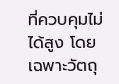ที่ควบคุมไม่ได้สูง โดยเฉพาะวัตถุ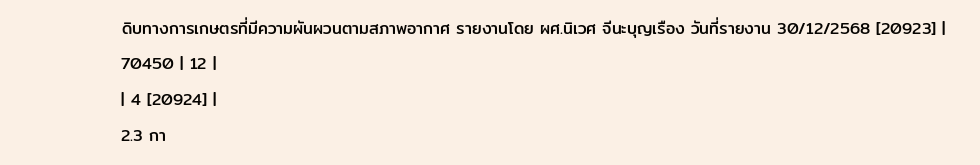ดิบทางการเกษตรที่มีความผันผวนตามสภาพอากาศ รายงานโดย ผศ.นิเวศ จีนะบุญเรือง วันที่รายงาน 30/12/2568 [20923] |
70450 | 12 |
| 4 [20924] |
2.3 กา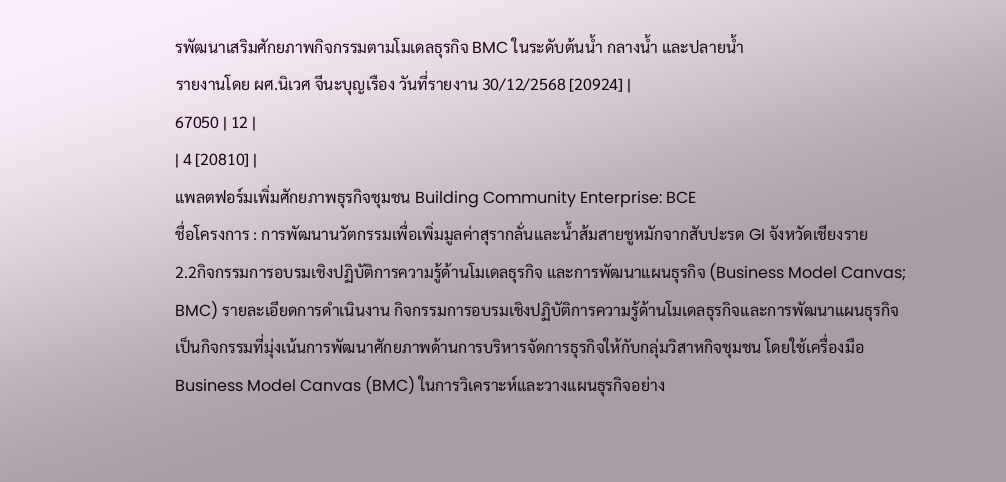รพัฒนาเสริมศักยภาพกิจกรรมตามโมเดลธุรกิจ BMC ในระดับต้นน้ำ กลางน้ำ และปลายน้ำ
รายงานโดย ผศ.นิเวศ จีนะบุญเรือง วันที่รายงาน 30/12/2568 [20924] |
67050 | 12 |
| 4 [20810] |
แพลตฟอร์มเพิ่มศักยภาพธุรกิจชุมชน Building Community Enterprise: BCE
ชื่อโครงการ : การพัฒนานวัตกรรมเพื่อเพิ่มมูลค่าสุรากลั่นและน้ำส้มสายชูหมักจากสับปะรด GI จังหวัดเชียงราย
2.2กิจกรรมการอบรมเชิงปฏิบัติการความรู้ด้านโมเดลธุรกิจ และการพัฒนาแผนธุรกิจ (Business Model Canvas; BMC) รายละเอียดการดำเนินงาน กิจกรรมการอบรมเชิงปฏิบัติการความรู้ด้านโมเดลธุรกิจและการพัฒนาแผนธุรกิจ เป็นกิจกรรมที่มุ่งเน้นการพัฒนาศักยภาพด้านการบริหารจัดการธุรกิจให้กับกลุ่มวิสาหกิจชุมชน โดยใช้เครื่องมือ Business Model Canvas (BMC) ในการวิเคราะห์และวางแผนธุรกิจอย่าง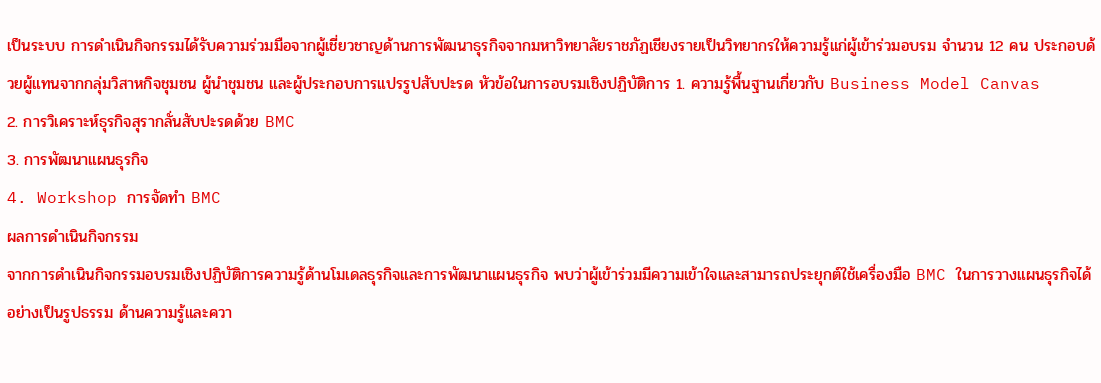เป็นระบบ การดำเนินกิจกรรมได้รับความร่วมมือจากผู้เชี่ยวชาญด้านการพัฒนาธุรกิจจากมหาวิทยาลัยราชภัฏเชียงรายเป็นวิทยากรให้ความรู้แก่ผู้เข้าร่วมอบรม จำนวน 12 คน ประกอบด้วยผู้แทนจากกลุ่มวิสาหกิจชุมชน ผู้นำชุมชน และผู้ประกอบการแปรรูปสับปะรด หัวข้อในการอบรมเชิงปฏิบัติการ 1. ความรู้พื้นฐานเกี่ยวกับ Business Model Canvas
2. การวิเคราะห์ธุรกิจสุรากลั่นสับปะรดด้วย BMC
3. การพัฒนาแผนธุรกิจ
4. Workshop การจัดทำ BMC
ผลการดำเนินกิจกรรม
จากการดำเนินกิจกรรมอบรมเชิงปฏิบัติการความรู้ด้านโมเดลธุรกิจและการพัฒนาแผนธุรกิจ พบว่าผู้เข้าร่วมมีความเข้าใจและสามารถประยุกต์ใช้เครื่องมือ BMC ในการวางแผนธุรกิจได้อย่างเป็นรูปธรรม ด้านความรู้และควา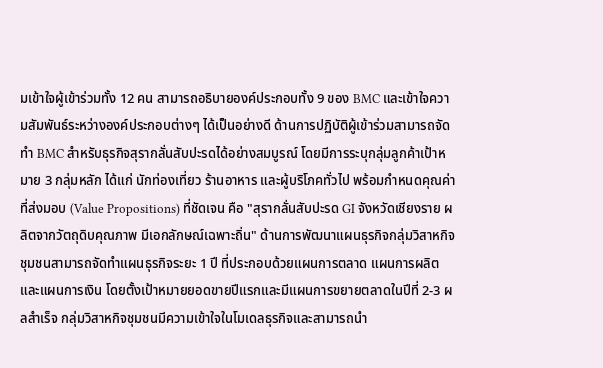มเข้าใจผู้เข้าร่วมทั้ง 12 คน สามารถอธิบายองค์ประกอบทั้ง 9 ของ BMC และเข้าใจความสัมพันธ์ระหว่างองค์ประกอบต่างๆ ได้เป็นอย่างดี ด้านการปฏิบัติผู้เข้าร่วมสามารถจัดทำ BMC สำหรับธุรกิจสุรากลั่นสับปะรดได้อย่างสมบูรณ์ โดยมีการระบุกลุ่มลูกค้าเป้าหมาย 3 กลุ่มหลัก ได้แก่ นักท่องเที่ยว ร้านอาหาร และผู้บริโภคทั่วไป พร้อมกำหนดคุณค่าที่ส่งมอบ (Value Propositions) ที่ชัดเจน คือ "สุรากลั่นสับปะรด GI จังหวัดเชียงราย ผลิตจากวัตถุดิบคุณภาพ มีเอกลักษณ์เฉพาะถิ่น" ด้านการพัฒนาแผนธุรกิจกลุ่มวิสาหกิจชุมชนสามารถจัดทำแผนธุรกิจระยะ 1 ปี ที่ประกอบด้วยแผนการตลาด แผนการผลิต และแผนการเงิน โดยตั้งเป้าหมายยอดขายปีแรกและมีแผนการขยายตลาดในปีที่ 2-3 ผลสำเร็จ กลุ่มวิสาหกิจชุมชนมีความเข้าใจในโมเดลธุรกิจและสามารถนำ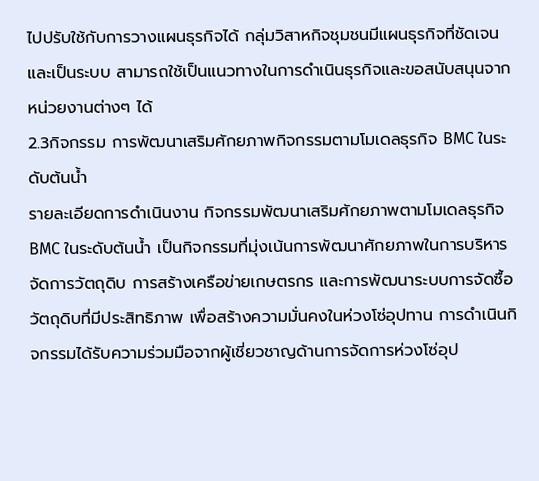ไปปรับใช้กับการวางแผนธุรกิจได้ กลุ่มวิสาหกิจชุมชนมีแผนธุรกิจที่ชัดเจนและเป็นระบบ สามารถใช้เป็นแนวทางในการดำเนินธุรกิจและขอสนับสนุนจากหน่วยงานต่างๆ ได้
2.3กิจกรรม การพัฒนาเสริมศักยภาพกิจกรรมตามโมเดลธุรกิจ BMC ในระดับต้นน้ำ
รายละเอียดการดำเนินงาน กิจกรรมพัฒนาเสริมศักยภาพตามโมเดลธุรกิจ BMC ในระดับต้นน้ำ เป็นกิจกรรมที่มุ่งเน้นการพัฒนาศักยภาพในการบริหารจัดการวัตถุดิบ การสร้างเครือข่ายเกษตรกร และการพัฒนาระบบการจัดซื้อวัตถุดิบที่มีประสิทธิภาพ เพื่อสร้างความมั่นคงในห่วงโซ่อุปทาน การดำเนินกิจกรรมได้รับความร่วมมือจากผู้เชี่ยวชาญด้านการจัดการห่วงโซ่อุป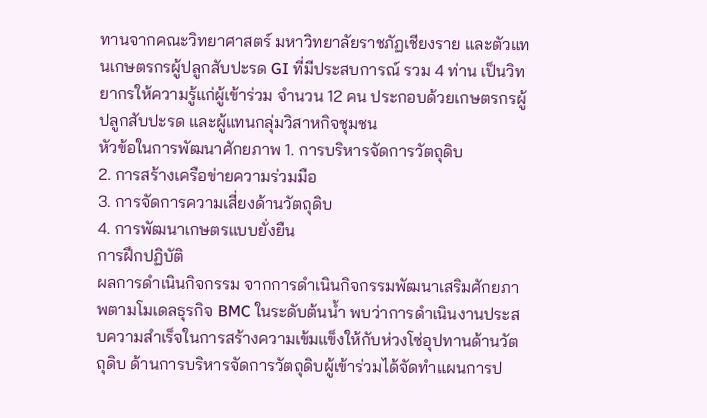ทานจากคณะวิทยาศาสตร์ มหาวิทยาลัยราชภัฏเชียงราย และตัวแทนเกษตรกรผู้ปลูกสับปะรด GI ที่มีประสบการณ์ รวม 4 ท่าน เป็นวิทยากรให้ความรู้แก่ผู้เข้าร่วม จำนวน 12 คน ประกอบด้วยเกษตรกรผู้ปลูกสับปะรด และผู้แทนกลุ่มวิสาหกิจชุมชน
หัวข้อในการพัฒนาศักยภาพ 1. การบริหารจัดการวัตถุดิบ
2. การสร้างเครือข่ายความร่วมมือ
3. การจัดการความเสี่ยงด้านวัตถุดิบ
4. การพัฒนาเกษตรแบบยั่งยืน
การฝึกปฏิบัติ
ผลการดำเนินกิจกรรม จากการดำเนินกิจกรรมพัฒนาเสริมศักยภาพตามโมเดลธุรกิจ BMC ในระดับต้นน้ำ พบว่าการดำเนินงานประสบความสำเร็จในการสร้างความเข้มแข็งให้กับห่วงโซ่อุปทานด้านวัตถุดิบ ด้านการบริหารจัดการวัตถุดิบผู้เข้าร่วมได้จัดทำแผนการป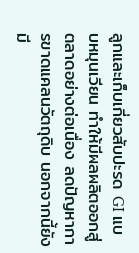ลูกและเก็บเกี่ยวสับปะรด GI แบบหมุนเวียน ทำให้มีผลผลิตออกสู่ตลาดอย่างต่อเนื่อง ลดปัญหาการขาดแคลนวัตถุดิบ นอกจากนี้ยังมี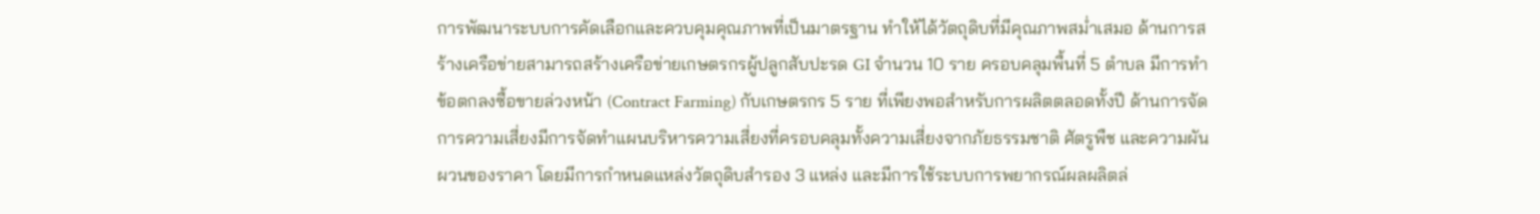การพัฒนาระบบการคัดเลือกและควบคุมคุณภาพที่เป็นมาตรฐาน ทำให้ได้วัตถุดิบที่มีคุณภาพสม่ำเสมอ ด้านการสร้างเครือข่ายสามารถสร้างเครือข่ายเกษตรกรผู้ปลูกสับปะรด GI จำนวน 10 ราย ครอบคลุมพื้นที่ 5 ตำบล มีการทำข้อตกลงซื้อขายล่วงหน้า (Contract Farming) กับเกษตรกร 5 ราย ที่เพียงพอสำหรับการผลิตตลอดทั้งปี ด้านการจัดการความเสี่ยงมีการจัดทำแผนบริหารความเสี่ยงที่ครอบคลุมทั้งความเสี่ยงจากภัยธรรมชาติ ศัตรูพืช และความผันผวนของราคา โดยมีการกำหนดแหล่งวัตถุดิบสำรอง 3 แหล่ง และมีการใช้ระบบการพยากรณ์ผลผลิตล่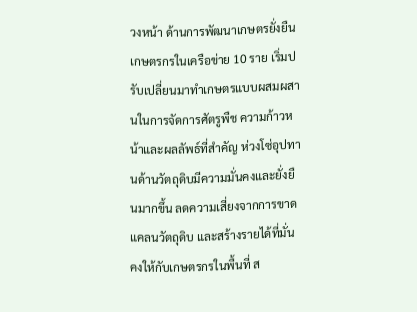วงหน้า ด้านการพัฒนาเกษตรยั่งยืนเกษตรกรในเครือข่าย 10 ราย เริ่มปรับเปลี่ยนมาทำเกษตรแบบผสมผสานในการจัดการศัตรูพืช ความก้าวหน้าและผลลัพธ์ที่สำคัญ ห่วงโซ่อุปทานด้านวัตถุดิบมีความมั่นคงและยั่งยืนมากขึ้น ลดความเสี่ยงจากการขาดแคลนวัตถุดิบ และสร้างรายได้ที่มั่นคงให้กับเกษตรกรในพื้นที่ ส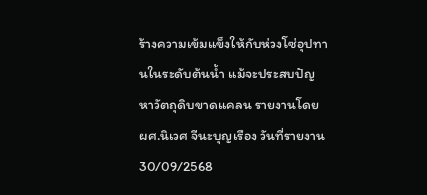ร้างความเข้มแข็งให้กับห่วงโซ่อุปทานในระดับต้นน้ำ แม้จะประสบปัญหาวัตถุดิบขาดแคลน รายงานโดย ผศ.นิเวศ จีนะบุญเรือง วันที่รายงาน 30/09/2568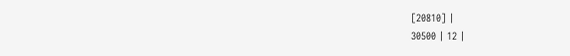[20810] |
30500 | 12 |